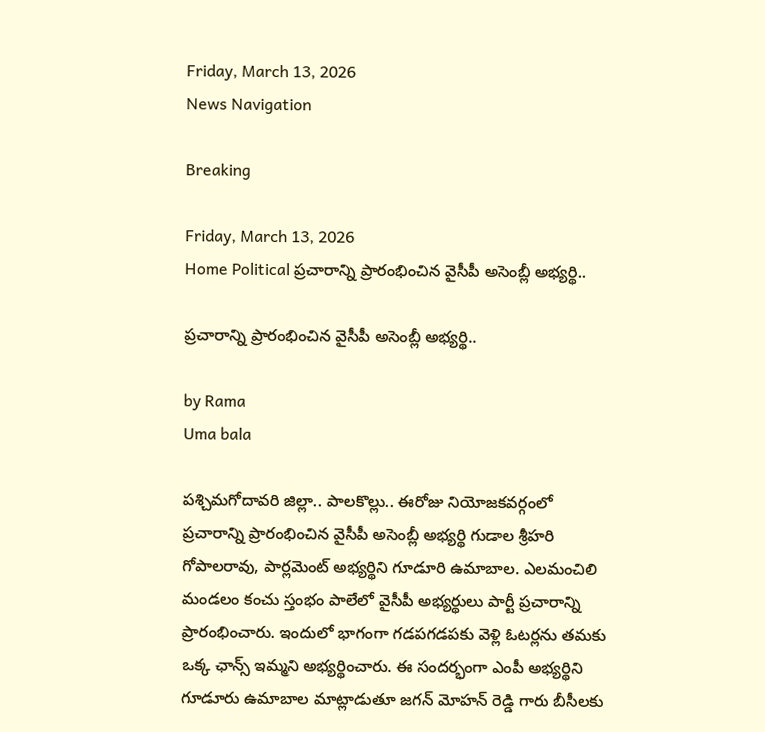Friday, March 13, 2026
News Navigation

Breaking

Friday, March 13, 2026
Home Political ప్రచారాన్ని ప్రారంభించిన వైసీపీ అసెంబ్లీ అభ్యర్థి..

ప్రచారాన్ని ప్రారంభించిన వైసీపీ అసెంబ్లీ అభ్యర్థి..

by Rama
Uma bala

పశ్చిమగోదావరి జిల్లా.. పాలకొల్లు.. ఈరోజు నియోజకవర్గంలో ప్రచారాన్ని ప్రారంభించిన వైసీపీ అసెంబ్లీ అభ్యర్థి గుడాల శ్రీహరి గోపాలరావు, పార్లమెంట్ అభ్యర్థిని గూడూరి ఉమాబాల. ఎలమంచిలి మండలం కంచు స్తంభం పాలేలో వైసీపీ అభ్యర్థులు పార్టీ ప్రచారాన్ని ప్రారంభించారు. ఇందులో భాగంగా గడపగడపకు వెళ్లి ఓటర్లను తమకు ఒక్క ఛాన్స్ ఇమ్మని అభ్యర్థించారు. ఈ సందర్భంగా ఎంపీ అభ్యర్థిని గూడూరు ఉమాబాల మాట్లాడుతూ జగన్ మోహన్ రెడ్డి గారు బీసీలకు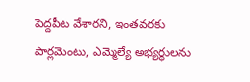పెద్దపీట వేశారని, ఇంతవరకు పార్లమెంటు, ఎమ్మెల్యే అభ్యర్థులను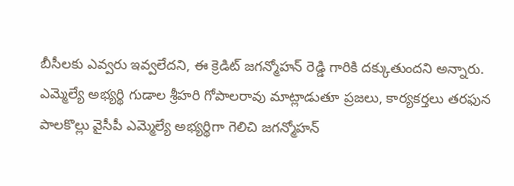బీసీలకు ఎవ్వరు ఇవ్వలేదని, ఈ క్రెడిట్ జగన్మోహన్ రెడ్డి గారికి దక్కుతుందని అన్నారు. ఎమ్మెల్యే అభ్యర్థి గుడాల శ్రీహరి గోపాలరావు మాట్లాడుతూ ప్రజలు, కార్యకర్తలు తరఫున పాలకొల్లు వైసీపీ ఎమ్మెల్యే అభ్యర్థిగా గెలిచి జగన్మోహన్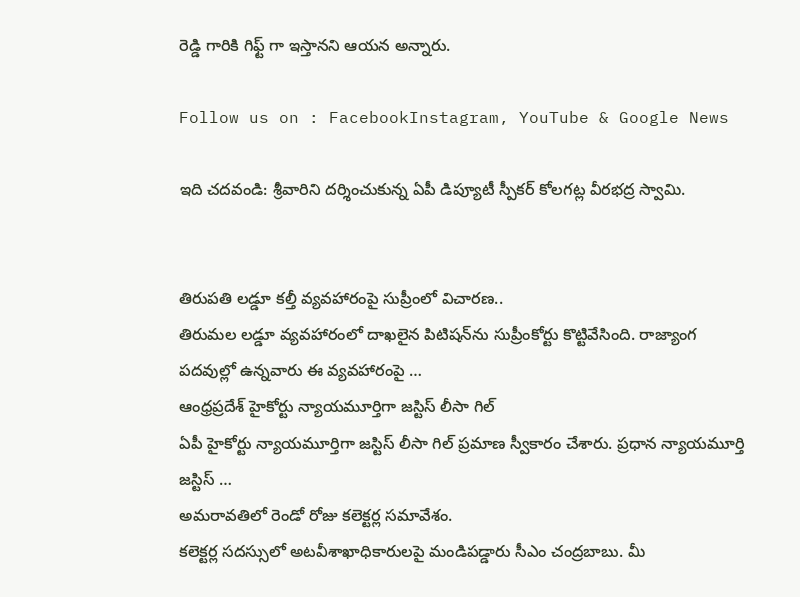రెడ్డి గారికి గిఫ్ట్ గా ఇస్తానని ఆయన అన్నారు.

Follow us on : FacebookInstagram, YouTube & Google News

ఇది చదవండి: శ్రీవారిని దర్శించుకున్న ఏపీ డిప్యూటీ స్పీకర్ కోలగట్ల వీరభద్ర స్వామి.


తిరుపతి లడ్డూ కల్తీ వ్యవహారంపై సుప్రీంలో విచారణ..
తిరుమల లడ్డూ వ్యవహారంలో దాఖలైన పిటిషన్‌ను సుప్రీంకోర్టు కొట్టివేసింది. రాజ్యాంగ పదవుల్లో ఉన్నవారు ఈ వ్యవహారంపై …
ఆంధ్రప్రదేశ్ హైకోర్టు న్యాయమూర్తిగా జస్టిస్ లీసా గిల్
ఏపీ హైకోర్టు న్యాయమూర్తిగా జస్టిస్ లీసా గిల్ ప్రమాణ స్వీకారం చేశారు. ప్రధాన న్యాయమూర్తి జస్టిస్ …
అమరావతిలో రెండో రోజు కలెక్టర్ల సమావేశం.
కలెక్టర్ల సదస్సులో అటవీశాఖాధికారులపై మండిపడ్డారు సీఎం చంద్రబాబు. మీ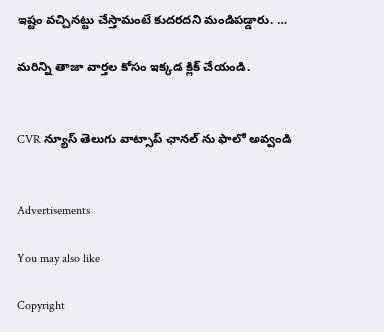ఇష్టం వచ్చినట్టు చేస్తామంటే కుదరదని మండిపడ్డారు. …

మరిన్ని తాజా వార్తల కోసం ఇక్కడ క్లిక్ చేయండి.


CVR న్యూస్ తెలుగు వాట్సాప్ ఛానల్ ను ఫాలో అవ్వండి


Advertisements

You may also like

Copyright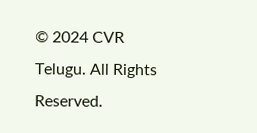© 2024 CVR Telugu. All Rights Reserved.